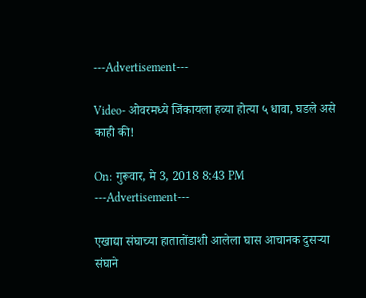---Advertisement---

Video- ओवरमध्ये जिंकायला हव्या होत्या ५ धावा, घडले असे काही की!

On: गुरूवार, मे 3, 2018 8:43 PM
---Advertisement---

एखाद्या संघाच्या हातातोंडाशी आलेला घास आचानक दुसऱ्या संघाने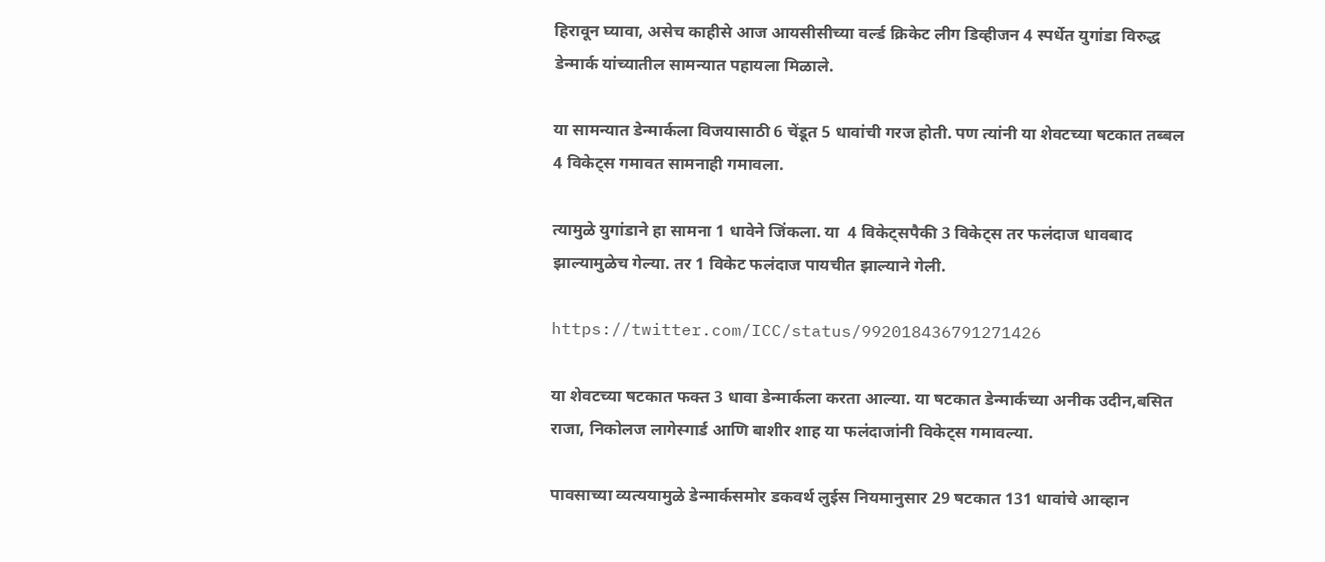हिरावून घ्यावा, असेच काहीसे आज आयसीसीच्या वर्ल्ड क्रिकेट लीग डिव्हीजन 4 स्पर्धेत युगांडा विरुद्ध डेन्मार्क यांच्यातील सामन्यात पहायला मिळाले.

या सामन्यात डेन्मार्कला विजयासाठी 6 चेंडूत 5 धावांची गरज होती. पण त्यांनी या शेवटच्या षटकात तब्बल 4 विकेट्स गमावत सामनाही गमावला.

त्यामुळे युगांडाने हा सामना 1 धावेने जिंकला. या  4 विकेट्सपैकी 3 विकेट्स तर फलंदाज धावबाद झाल्यामुळेच गेल्या. तर 1 विकेट फलंदाज पायचीत झाल्याने गेली.

https://twitter.com/ICC/status/992018436791271426

या शेवटच्या षटकात फक्त 3 धावा डेन्मार्कला करता आल्या. या षटकात डेन्मार्कच्या अनीक उदीन,बसित राजा, निकोलज लागेस्गार्ड आणि बाशीर शाह या फलंदाजांनी विकेट्स गमावल्या.

पावसाच्या व्यत्ययामुळे डेन्मार्कसमोर डकवर्थ लुईस नियमानुसार 29 षटकात 131 धावांचे आव्हान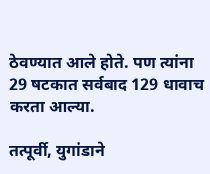ठेवण्यात आले होते. पण त्यांना 29 षटकात सर्वबाद 129 धावाच करता आल्या.

तत्पूर्वी, युगांडाने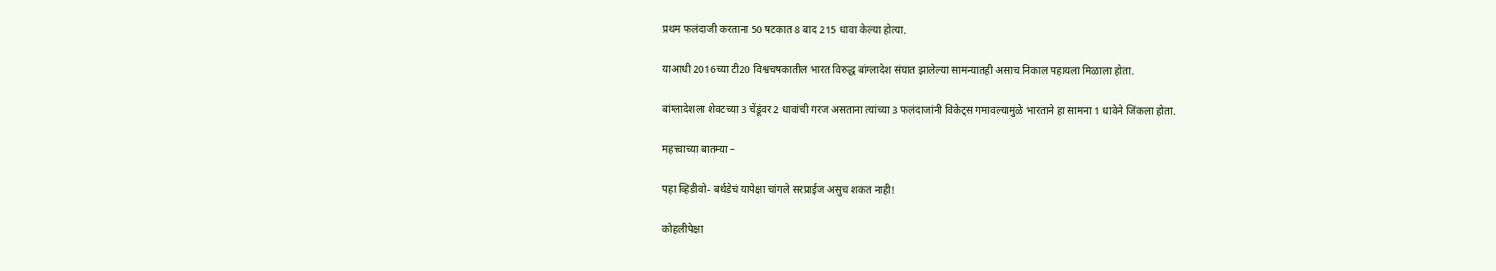प्रथम फलंदाजी करताना 50 षटकात 8 बाद 215 धावा केल्या होत्या.

याआधी 2016च्या टी20 विश्वचषकातील भारत विरुद्ध बांग्लादेश संघात झालेल्या सामन्यातही असाच निकाल पहायला मिळाला होता.

बांग्लादेशला शेवटच्या 3 चेंडूंवर 2 धावांची गरज असताना त्यांच्या 3 फलंदाजांनी विकेट्स गमावल्यामुळे भारताने हा सामना 1 धावेने जिंकला होता.

महत्त्वाच्या बातम्या –

पहा व्हिडीवो- बर्थडेचं यापेक्षा चांगले सरप्राईज असुच शकत नाही!

कोहलीपेक्षा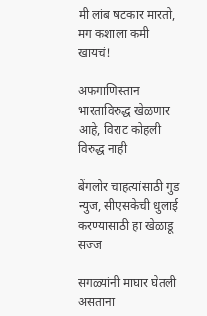मी लांब षटकार मारतो, मग कशाला कमी खायचं!

अफगाणिस्तान भारताविरुद्ध खेळणार आहे, विराट कोहली विरुद्ध नाही

बेंगलोर चाहत्यांसाठी गुड न्युज, सीएसकेची धुलाई करण्यासाठी हा खेळाडू सज्ज

सगळ्यांनी माघार घेतली असताना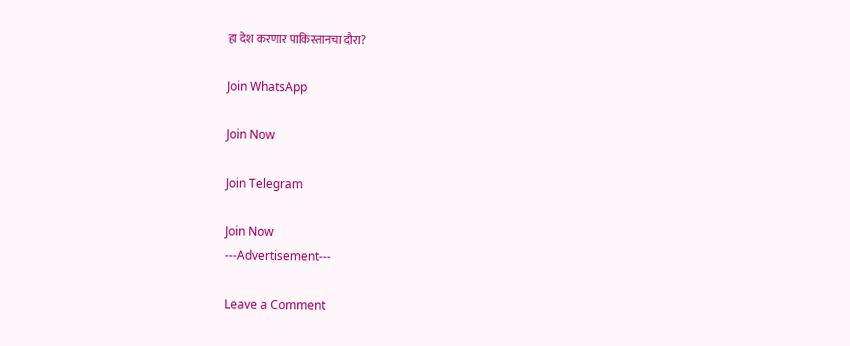हा देश करणार पाकिस्तानचा दौरा?

Join WhatsApp

Join Now

Join Telegram

Join Now
---Advertisement---

Leave a Comment